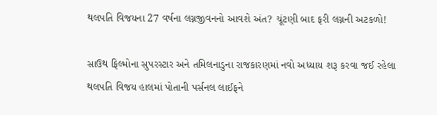થલપતિ વિજયના 27 વર્ષના લગ્નજીવનનો આવશે અંત? ચૂંટણી બાદ ફરી લગ્નની અટકળો!

સાઉથ ફિલ્મોના સુપરસ્ટાર અને તમિલનાડુના રાજકારણમાં નવો અધ્યાય શરૂ કરવા જઈ રહેલા થલપતિ વિજય હાલમાં પોતાની પર્સનલ લાઈફને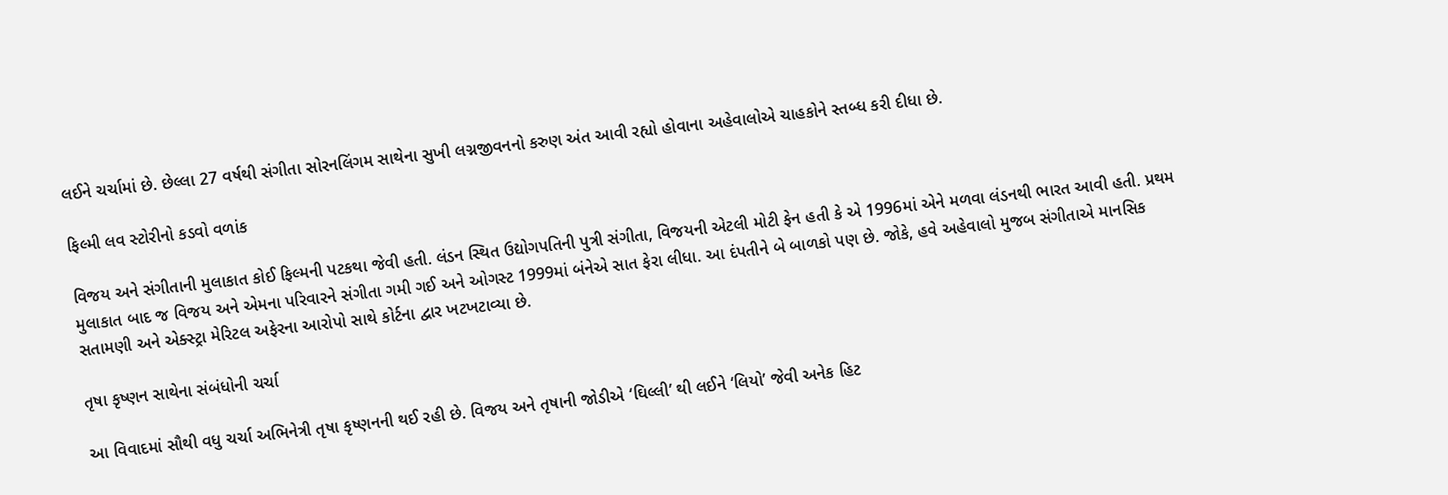લઈને ચર્ચામાં છે. છેલ્લા 27 વર્ષથી સંગીતા સોરનલિંગમ સાથેના સુખી લગ્નજીવનનો કરુણ અંત આવી રહ્યો હોવાના અહેવાલોએ ચાહકોને સ્તબ્ધ કરી દીધા છે.

ફિલ્મી લવ સ્ટોરીનો કડવો વળાંક

વિજય અને સંગીતાની મુલાકાત કોઈ ફિલ્મની પટકથા જેવી હતી. લંડન સ્થિત ઉદ્યોગપતિની પુત્રી સંગીતા, વિજયની એટલી મોટી ફેન હતી કે એ 1996માં એને મળવા લંડનથી ભારત આવી હતી. પ્રથમ મુલાકાત બાદ જ વિજય અને એમના પરિવારને સંગીતા ગમી ગઈ અને ઓગસ્ટ 1999માં બંનેએ સાત ફેરા લીધા. આ દંપતીને બે બાળકો પણ છે. જોકે, હવે અહેવાલો મુજબ સંગીતાએ માનસિક સતામણી અને એક્સ્ટ્રા મેરિટલ અફેરના આરોપો સાથે કોર્ટના દ્વાર ખટખટાવ્યા છે.

તૃષા કૃષ્ણન સાથેના સંબંધોની ચર્ચા

આ વિવાદમાં સૌથી વધુ ચર્ચા અભિનેત્રી તૃષા કૃષ્ણનની થઈ રહી છે. વિજય અને તૃષાની જોડીએ ‘ઘિલ્લી’ થી લઈને ‘લિયો’ જેવી અનેક હિટ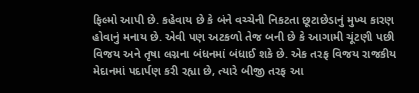ફિલ્મો આપી છે. કહેવાય છે કે બંને વચ્ચેની નિકટતા છૂટાછેડાનું મુખ્ય કારણ હોવાનું મનાય છે. એવી પણ અટકળો તેજ બની છે કે આગામી ચૂંટણી પછી વિજય અને તૃષા લગ્નના બંધનમાં બંધાઈ શકે છે. એક તરફ વિજય રાજકીય મેદાનમાં પદાર્પણ કરી રહ્યા છે, ત્યારે બીજી તરફ આ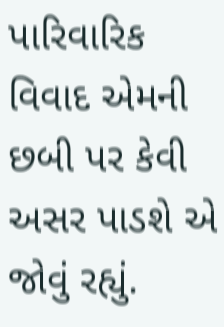પારિવારિક વિવાદ એમની છબી પર કેવી અસર પાડશે એ જોવું રહ્યું.